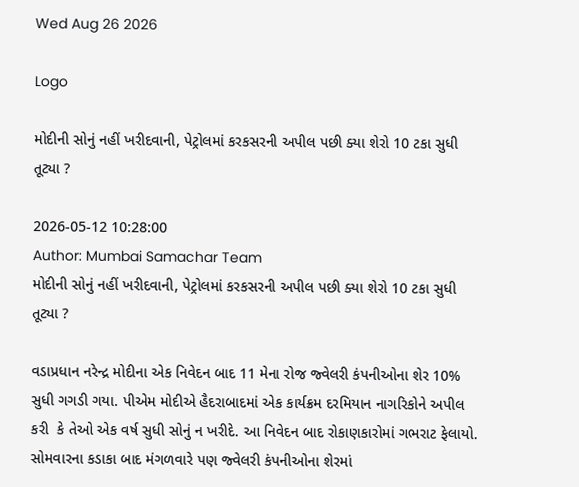Wed Aug 26 2026

Logo

મોદીની સોનું નહીં ખરીદવાની, પેટ્રોલમાં કરકસરની અપીલ પછી ક્યા શેરો 10 ટકા સુધી તૂટ્યા ?

2026-05-12 10:28:00
Author: Mumbai Samachar Team
મોદીની સોનું નહીં ખરીદવાની, પેટ્રોલમાં કરકસરની અપીલ પછી ક્યા શેરો 10 ટકા સુધી તૂટ્યા ?

વડાપ્રધાન નરેન્દ્ર મોદીના એક નિવેદન બાદ 11 મેના રોજ જ્વેલરી કંપનીઓના શેર 10% સુધી ગગડી ગયા. પીએમ મોદીએ હૈદરાબાદમાં એક કાર્યક્રમ દરમિયાન નાગરિકોને અપીલ કરી  કે તેઓ એક વર્ષ સુધી સોનું ન ખરીદે. આ નિવેદન બાદ રોકાણકારોમાં ગભરાટ ફેલાયો. સોમવારના કડાકા બાદ મંગળવારે પણ જ્વેલરી કંપનીઓના શેરમાં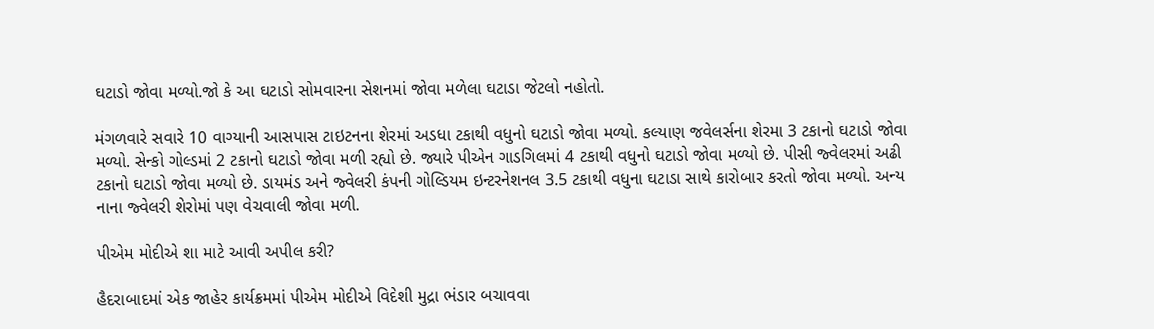ઘટાડો જોવા મળ્યો.જો કે આ ઘટાડો સોમવારના સેશનમાં જોવા મળેલા ઘટાડા જેટલો નહોતો.

મંગળવારે સવારે 10 વાગ્યાની આસપાસ ટાઇટનના શેરમાં અડધા ટકાથી વધુનો ઘટાડો જોવા મળ્યો. કલ્યાણ જવેલર્સના શેરમા 3 ટકાનો ઘટાડો જોવા મળ્યો. સેન્કો ગોલ્ડમાં 2 ટકાનો ઘટાડો જોવા મળી રહ્યો છે. જ્યારે પીએન ગાડગિલમાં 4 ટકાથી વધુનો ઘટાડો જોવા મળ્યો છે. પીસી જ્વેલરમાં અઢી ટકાનો ઘટાડો જોવા મળ્યો છે. ડાયમંડ અને જ્વેલરી કંપની ગોલ્ડિયમ ઇન્ટરનેશનલ 3.5 ટકાથી વધુના ઘટાડા સાથે કારોબાર કરતો જોવા મળ્યો. અન્ય નાના જ્વેલરી શેરોમાં પણ વેચવાલી જોવા મળી.

પીએમ મોદીએ શા માટે આવી અપીલ કરી?

હૈદરાબાદમાં એક જાહેર કાર્યક્રમમાં પીએમ મોદીએ વિદેશી મુદ્રા ભંડાર બચાવવા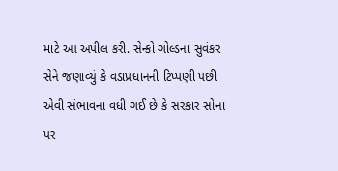માટે આ અપીલ કરી. સેન્કો ગોલ્ડના સુવંકર સેને જણાવ્યું કે વડાપ્રધાનની ટિપ્પણી પછી એવી સંભાવના વધી ગઈ છે કે સરકાર સોના પર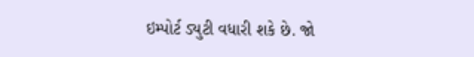ઇમ્પોર્ટ ડ્યુટી વધારી શકે છે. જો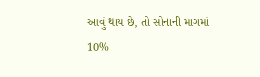આવું થાય છે, તો સોનાની માગમાં 10%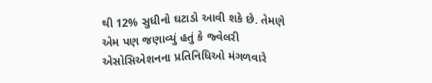થી 12% સુધીનો ઘટાડો આવી શકે છે. તેમણે એમ પણ જણાવ્યું હતું કે જ્વેલરી એસોસિએશનના પ્રતિનિધિઓ મંગળવારે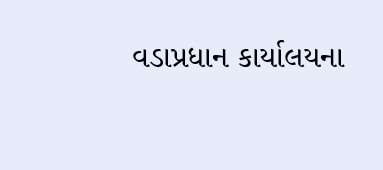વડાપ્રધાન કાર્યાલયના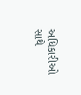અધિકારીઓ સાથે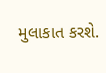મુલાકાત કરશે.